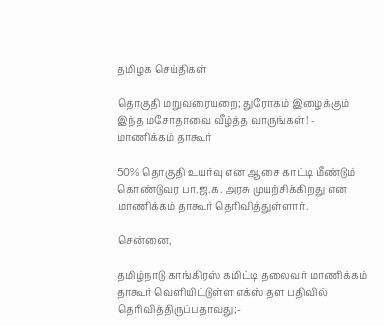தமிழக செய்திகள்

தொகுதி மறுவரையறை; துரோகம் இழைக்கும் இந்த மசோதாவை வீழ்த்த வாருங்கள்! - மாணிக்கம் தாகூர்

50% தொகுதி உயர்வு என ஆசை காட்டி மீண்டும் கொண்டுவர பா.ஜ.க. அரசு முயற்சிக்கிறது என மாணிக்கம் தாகூர் தெரிவித்துள்ளார்.

சென்னை,

தமிழ்நாடு காங்கிரஸ் கமிட்டி தலைவர் மாணிக்கம் தாகூர் வெளியிட்டுள்ள எக்ஸ் தள பதிவில் தெரிவித்திருப்பதாவது;-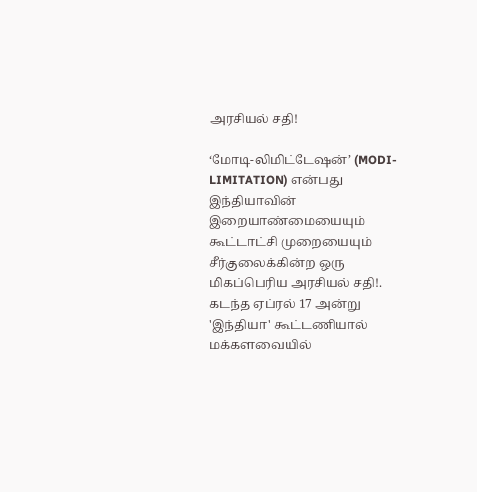அரசியல் சதி!

‘மோடி-லிமிட்டேஷன்’ (MODI-LIMITATION) என்பது இந்தியாவின் இறையாண்மையையும் கூட்டாட்சி முறையையும் சீர்குலைக்கின்ற ஒரு மிகப்பெரிய அரசியல் சதி!. கடந்த ஏப்ரல் 17 அன்று 'இந்தியா' கூட்டணியால் மக்களவையில்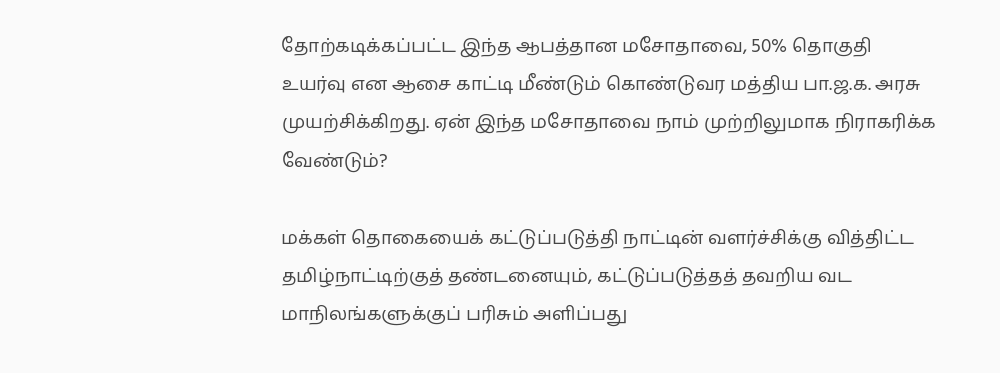தோற்கடிக்கப்பட்ட இந்த ஆபத்தான மசோதாவை, 50% தொகுதி உயர்வு என ஆசை காட்டி மீண்டும் கொண்டுவர மத்திய பா.ஜ.க. அரசு முயற்சிக்கிறது. ஏன் இந்த மசோதாவை நாம் முற்றிலுமாக நிராகரிக்க வேண்டும்?

மக்கள் தொகையைக் கட்டுப்படுத்தி நாட்டின் வளர்ச்சிக்கு வித்திட்ட தமிழ்நாட்டிற்குத் தண்டனையும், கட்டுப்படுத்தத் தவறிய வட மாநிலங்களுக்குப் பரிசும் அளிப்பது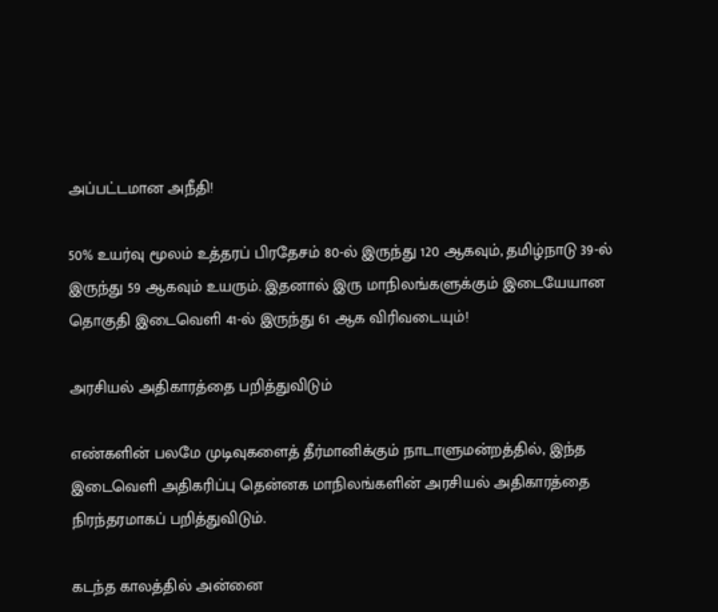அப்பட்டமான அநீதி!

50% உயர்வு மூலம் உத்தரப் பிரதேசம் 80-ல் இருந்து 120 ஆகவும், தமிழ்நாடு 39-ல் இருந்து 59 ஆகவும் உயரும். இதனால் இரு மாநிலங்களுக்கும் இடையேயான தொகுதி இடைவெளி 41-ல் இருந்து 61 ஆக விரிவடையும்!

அரசியல் அதிகாரத்தை பறித்துவிடும்

எண்களின் பலமே முடிவுகளைத் தீர்மானிக்கும் நாடாளுமன்றத்தில், இந்த இடைவெளி அதிகரிப்பு தென்னக மாநிலங்களின் அரசியல் அதிகாரத்தை நிரந்தரமாகப் பறித்துவிடும்.

கடந்த காலத்தில் அன்னை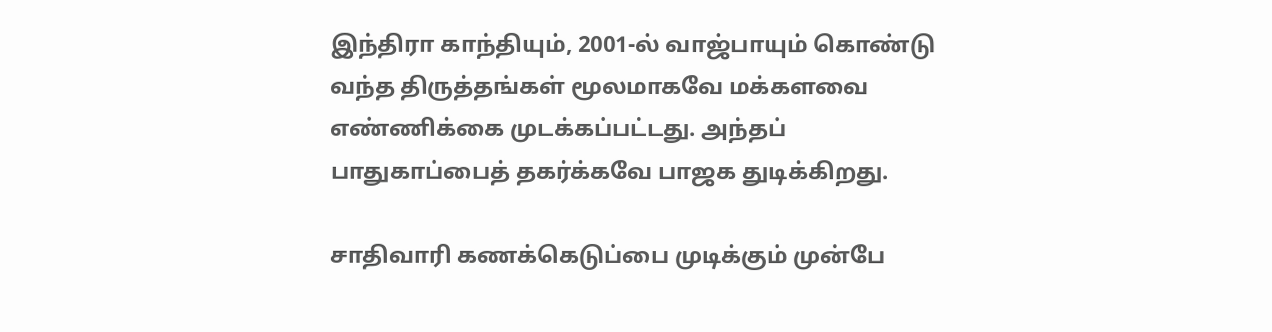இந்திரா காந்தியும், 2001-ல் வாஜ்பாயும் கொண்டு வந்த திருத்தங்கள் மூலமாகவே மக்களவை எண்ணிக்கை முடக்கப்பட்டது. அந்தப் பாதுகாப்பைத் தகர்க்கவே பாஜக துடிக்கிறது.

சாதிவாரி கணக்கெடுப்பை முடிக்கும் முன்பே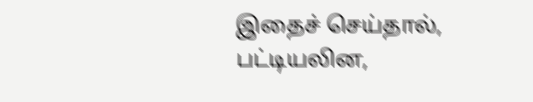இதைச் செய்தால், பட்டியலின,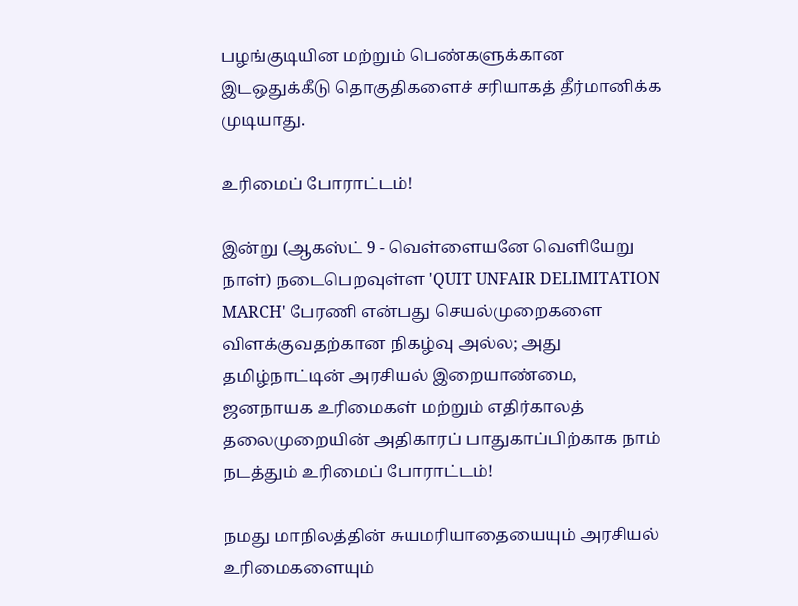பழங்குடியின மற்றும் பெண்களுக்கான இடஒதுக்கீடு தொகுதிகளைச் சரியாகத் தீர்மானிக்க முடியாது.

உரிமைப் போராட்டம்!

இன்று (ஆகஸ்ட் 9 - வெள்ளையனே வெளியேறு நாள்) நடைபெறவுள்ள 'QUIT UNFAIR DELIMITATION MARCH' பேரணி என்பது செயல்முறைகளை விளக்குவதற்கான நிகழ்வு அல்ல; அது தமிழ்நாட்டின் அரசியல் இறையாண்மை, ஜனநாயக உரிமைகள் மற்றும் எதிர்காலத் தலைமுறையின் அதிகாரப் பாதுகாப்பிற்காக நாம் நடத்தும் உரிமைப் போராட்டம்!

நமது மாநிலத்தின் சுயமரியாதையையும் அரசியல் உரிமைகளையும்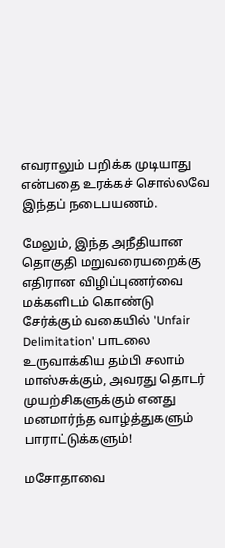எவராலும் பறிக்க முடியாது என்பதை உரக்கச் சொல்லவே இந்தப் நடைபயணம்.

மேலும், இந்த அநீதியான தொகுதி மறுவரையறைக்கு எதிரான விழிப்புணர்வை மக்களிடம் கொண்டு சேர்க்கும் வகையில் 'Unfair Delimitation' பாடலை உருவாக்கிய தம்பி சலாம் மாஸ்சுக்கும், அவரது தொடர் முயற்சிகளுக்கும் எனது மனமார்ந்த வாழ்த்துகளும் பாராட்டுக்களும்!

மசோதாவை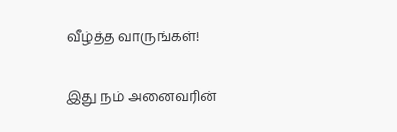வீழ்த்த வாருங்கள்!

இது நம் அனைவரின்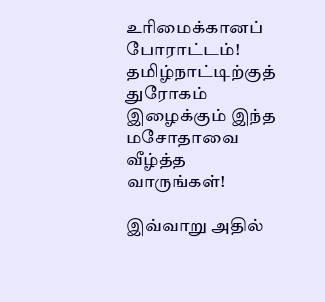உரிமைக்கானப் போராட்டம்! தமிழ்நாட்டிற்குத் துரோகம் இழைக்கும் இந்த மசோதாவை வீழ்த்த வாருங்கள்!

இவ்வாறு அதில்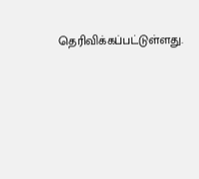தெரிவிக்கப்பட்டுள்ளது.